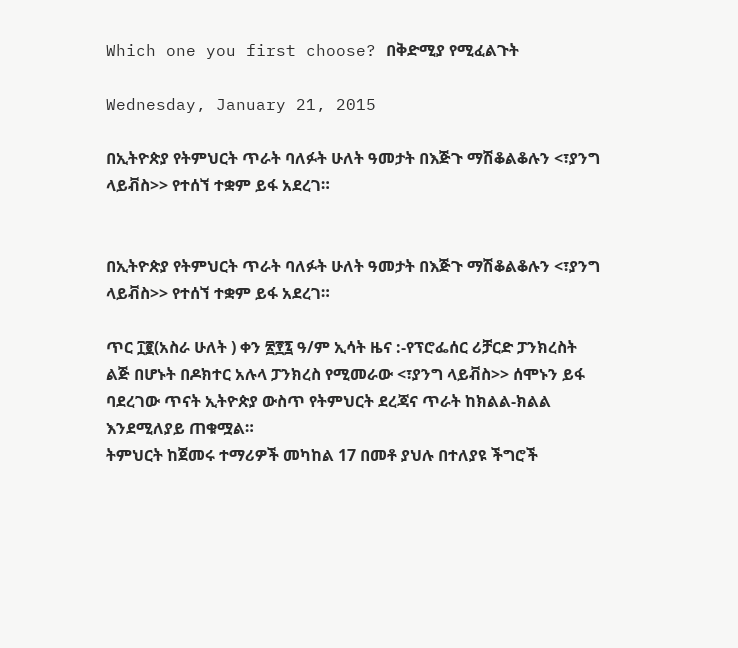Which one you first choose? በቅድሚያ የሚፈልጉት

Wednesday, January 21, 2015

በኢትዮጵያ የትምህርት ጥራት ባለፉት ሁለት ዓመታት በእጅጉ ማሽቆልቆሉን <፣ያንግ ላይቭስ>> የተሰኘ ተቋም ይፋ አደረገ።


በኢትዮጵያ የትምህርት ጥራት ባለፉት ሁለት ዓመታት በእጅጉ ማሽቆልቆሉን <፣ያንግ ላይቭስ>> የተሰኘ ተቋም ይፋ አደረገ።

ጥር ፲፪(አስራ ሁለት ) ቀን ፳፻፯ ዓ/ም ኢሳት ዜና :-የፕሮፌሰር ሪቻርድ ፓንክረስት ልጅ በሆኑት በዶክተር አሉላ ፓንክረስ የሚመራው <፣ያንግ ላይቭስ>> ሰሞኑን ይፋ ባደረገው ጥናት ኢትዮጵያ ውስጥ የትምህርት ደረጃና ጥራት ከክልል-ክልል እንደሚለያይ ጠቁሟል።
ትምህርት ከጀመሩ ተማሪዎች መካከል 17 በመቶ ያህሉ በተለያዩ ችግሮች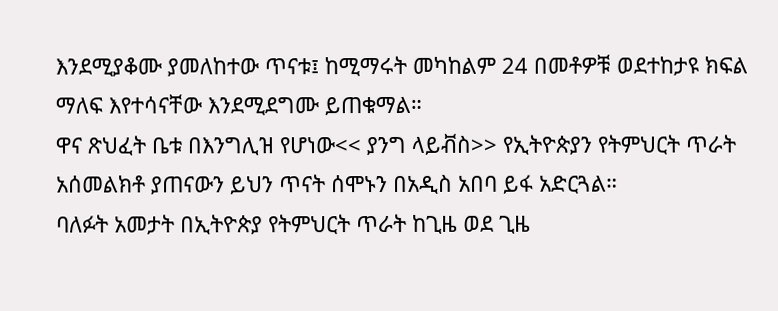እንደሚያቆሙ ያመለከተው ጥናቱ፤ ከሚማሩት መካከልም 24 በመቶዎቹ ወደተከታዩ ክፍል ማለፍ እየተሳናቸው እንደሚደግሙ ይጠቁማል።
ዋና ጽህፈት ቤቱ በእንግሊዝ የሆነው<< ያንግ ላይቭስ>> የኢትዮጵያን የትምህርት ጥራት አሰመልክቶ ያጠናውን ይህን ጥናት ሰሞኑን በአዲስ አበባ ይፋ አድርጓል።
ባለፉት አመታት በኢትዮጵያ የትምህርት ጥራት ከጊዜ ወደ ጊዜ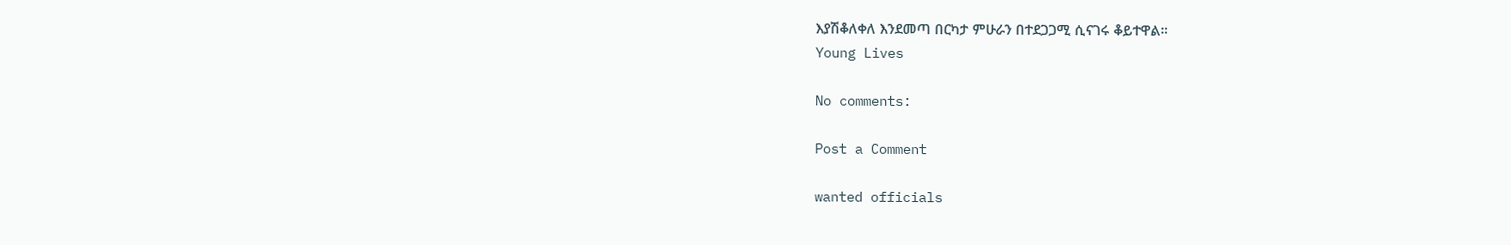እያሽቆለቀለ እንደመጣ በርካታ ምሁራን በተደጋጋሚ ሲናገሩ ቆይተዋል።
Young Lives

No comments:

Post a Comment

wanted officials